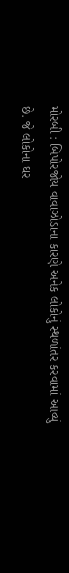મોરબી : બિપોરજોય વાવાઝોડાના કારણે અનેક લોકોનું સ્થળાંતર કરવામાં આવ્યું છે. જે લોકોના ઘર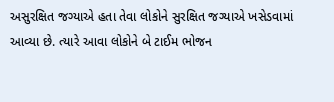અસુરક્ષિત જગ્યાએ હતા તેવા લોકોને સુરક્ષિત જગ્યાએ ખસેડવામાં આવ્યા છે. ત્યારે આવા લોકોને બે ટાઈમ ભોજન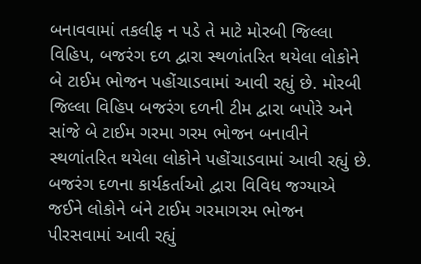બનાવવામાં તકલીફ ન પડે તે માટે મોરબી જિલ્લા વિહિપ, બજરંગ દળ દ્વારા સ્થળાંતરિત થયેલા લોકોને બે ટાઈમ ભોજન પહોંચાડવામાં આવી રહ્યું છે. મોરબી જિલ્લા વિહિપ બજરંગ દળની ટીમ દ્વારા બપોરે અને સાંજે બે ટાઈમ ગરમા ગરમ ભોજન બનાવીને સ્થળાંતરિત થયેલા લોકોને પહોંચાડવામાં આવી રહ્યું છે. બજરંગ દળના કાર્યકર્તાઓ દ્વારા વિવિધ જગ્યાએ જઈને લોકોને બંને ટાઈમ ગરમાગરમ ભોજન પીરસવામાં આવી રહ્યું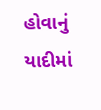હોવાનું યાદીમાં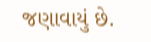જણાવાયું છે.